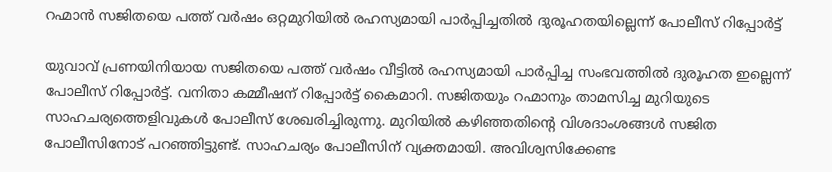റഹ്മാന്‍ സജിതയെ പത്ത് വര്‍ഷം ഒറ്റമുറിയില്‍ രഹസ്യമായി പാര്‍പ്പിച്ചതില്‍ ദുരൂഹതയില്ലെന്ന് പോലീസ് റിപ്പോര്‍ട്ട്

യുവാവ് പ്രണയിനിയായ സജിതയെ പത്ത് വര്‍ഷം വീട്ടില്‍ രഹസ്യമായി പാര്‍പ്പിച്ച സംഭവത്തില്‍ ദുരൂഹത ഇല്ലെന്ന് പോലീസ് റിപ്പോര്‍ട്ട്. വനിതാ കമ്മീഷന് റിപ്പോര്‍ട്ട് കൈമാറി. സജിതയും റഹ്മാനും താമസിച്ച മുറിയുടെ സാഹചര്യത്തെളിവുകള്‍ പോലീസ് ശേഖരിച്ചിരുന്നു. മുറിയില്‍ കഴിഞ്ഞതിന്റെ വിശദാംശങ്ങള്‍ സജിത പോലീസിനോട് പറഞ്ഞിട്ടുണ്ട്. സാഹചര്യം പോലീസിന് വ്യക്തമായി. അവിശ്വസിക്കേണ്ട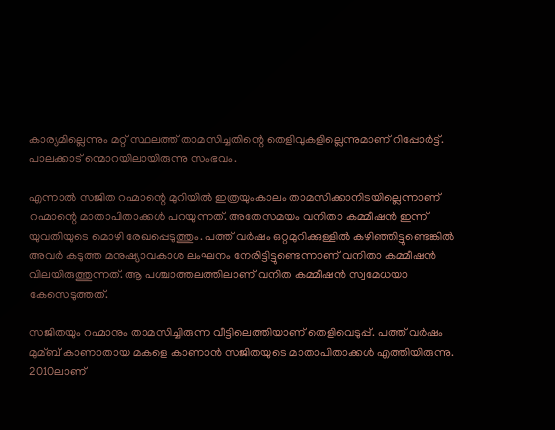കാര്യമില്ലെന്നും മറ്റ് സ്ഥലത്ത് താമസിച്ചതിന്റെ തെളിവുകളില്ലെന്നുമാണ് റിപ്പോര്‍ട്ട്. പാലക്കാട് ന്മൊറയിലായിരുന്നു സംഭവം.

എന്നാല്‍ സജിത റഹ്മാന്റെ മുറിയില്‍ ഇത്രയുംകാലം താമസിക്കാനിടയില്ലെന്നാണ് റഹ്മാന്റെ മാതാപിതാക്കള്‍ പറയുന്നത്. അതേസമയം വനിതാ കമ്മീഷന്‍ ഇന്ന് യുവതിയുടെ മൊഴി രേഖപ്പെടുത്തും. പത്ത് വര്‍ഷം ഒറ്റമുറിക്കുള്ളില്‍ കഴിഞ്ഞിട്ടുണ്ടെങ്കില്‍ അവര്‍ കടുത്ത മനുഷ്യാവകാശ ലംഘനം നേരിട്ടിട്ടുണ്ടെന്നാണ് വനിതാ കമ്മീഷന്‍ വിലയിരുത്തുന്നത്. ആ പശ്ചാത്തലത്തിലാണ് വനിത കമ്മീഷന്‍ സ്വമേധയാ കേസെടുത്തത്.

സജിതയും റഹ്മാനും താമസിച്ചിരുന്ന വീട്ടിലെത്തിയാണ് തെളിവെടുപ്പ്. പത്ത് വര്‍ഷം മുമ്ബ് കാണാതായ മകളെ കാണാന്‍ സജിതയുടെ മാതാപിതാക്കള്‍ എത്തിയിരുന്നു. 2010ലാണ്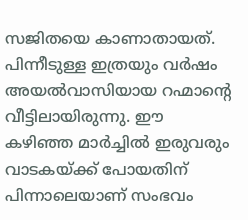സജിതയെ കാണാതായത്. പിന്നീടുള്ള ഇത്രയും വര്‍ഷം അയല്‍വാസിയായ റഹ്മാന്റെ വീട്ടിലായിരുന്നു. ഈ കഴിഞ്ഞ മാര്‍ച്ചില്‍ ഇരുവരും വാടകയ്ക്ക് പോയതിന് പിന്നാലെയാണ് സംഭവം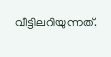വീട്ടിലറിയുന്നത്.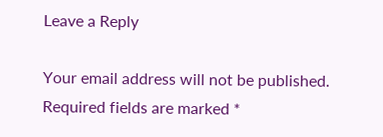Leave a Reply

Your email address will not be published. Required fields are marked *